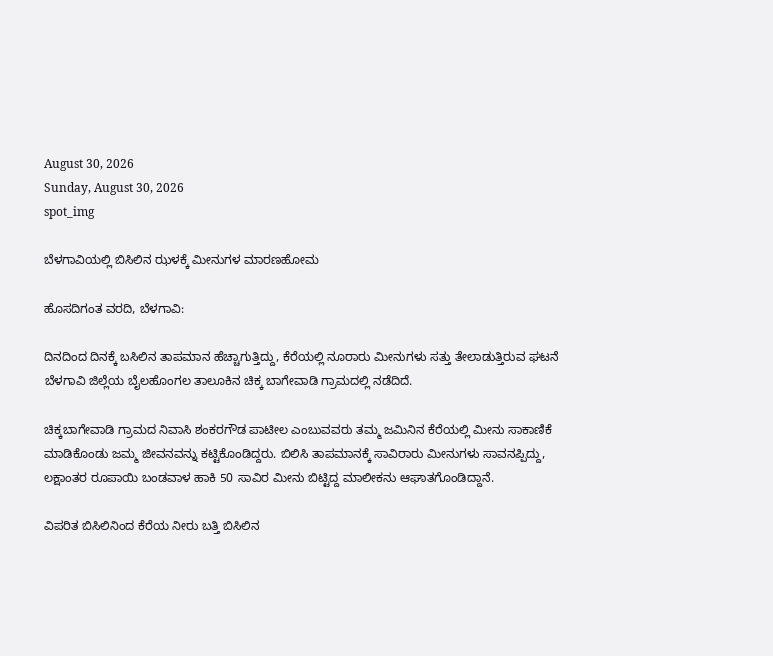August 30, 2026
Sunday, August 30, 2026
spot_img

ಬೆಳಗಾವಿಯಲ್ಲಿ ಬಿಸಿಲಿನ ಝಳಕ್ಕೆ ಮೀನುಗಳ ಮಾರಣಹೋಮ

ಹೊಸದಿಗಂತ ವರದಿ, ಬೆಳಗಾವಿ:

ದಿನದಿಂದ ದಿನಕ್ಕೆ ಬಸಿಲಿನ ತಾಪಮಾನ ಹೆಚ್ಚಾಗುತ್ತಿದ್ದು, ಕೆರೆಯಲ್ಲಿ ನೂರಾರು ಮೀನುಗಳು ಸತ್ತು ತೇಲಾಡುತ್ತಿರುವ ಘಟನೆ ಬೆಳಗಾವಿ ಜಿಲ್ಲೆಯ ಬೈಲಹೊಂಗಲ ತಾಲೂಕಿನ ಚಿಕ್ಕ ಬಾಗೇವಾಡಿ ಗ್ರಾಮದಲ್ಲಿ ನಡೆದಿದೆ.

ಚಿಕ್ಕಬಾಗೇವಾಡಿ ಗ್ರಾಮದ ನಿವಾಸಿ ಶಂಕರಗೌಡ ಪಾಟೀಲ ಎಂಬುವವರು ತಮ್ಮ ಜಮಿನಿನ ಕೆರೆಯಲ್ಲಿ ಮೀನು ಸಾಕಾಣಿಕೆ ಮಾಡಿಕೊಂಡು ಜಮ್ಮ ಜೀವನವನ್ನು ಕಟ್ಟಿಕೊಂಡಿದ್ದರು. ಬಿಲಿಸಿ ತಾಪಮಾನಕ್ಕೆ ಸಾವಿರಾರು ಮೀನುಗಳು ಸಾವನಪ್ಪಿದ್ದು, ಲಕ್ಷಾಂತರ ರೂಪಾಯಿ ಬಂಡವಾಳ ಹಾಕಿ 50 ಸಾವಿರ ಮೀನು ಬಿಟ್ಟಿದ್ದ ಮಾಲೀಕನು ಆಘಾತಗೊಂಡಿದ್ದಾನೆ.

ವಿಪರಿತ ಬಿಸಿಲಿನಿಂದ ಕೆರೆಯ ನೀರು ಬತ್ತಿ ಬಿಸಿಲಿನ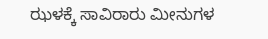ಝಳಕ್ಕೆ ಸಾವಿರಾರು ಮೀನುಗಳ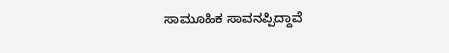ಸಾಮೂಹಿಕ ಸಾವನಪ್ಪಿದ್ದಾವೆ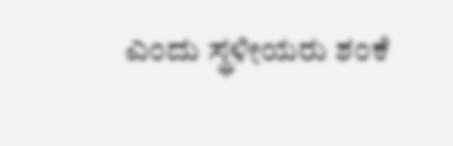ಎಂದು ಸ್ಥಳೀಯರು ಶಂಕೆ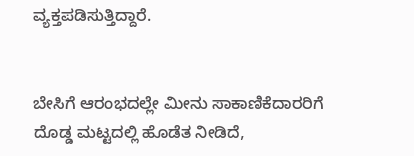ವ್ಯಕ್ತಪಡಿಸುತ್ತಿದ್ದಾರೆ.


ಬೇಸಿಗೆ ಆರಂಭದಲ್ಲೇ ಮೀನು ಸಾಕಾಣಿಕೆದಾರರಿಗೆ ದೊಡ್ಡ ಮಟ್ಟದಲ್ಲಿ ಹೊಡೆತ ನೀಡಿದೆ,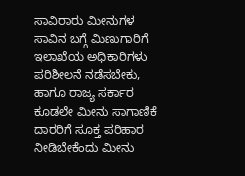ಸಾವಿರಾರು ಮೀನುಗಳ ಸಾವಿನ ಬಗ್ಗೆ ಮಿಣುಗಾರಿಗೆ ಇಲಾಖೆಯ ಅಧಿಕಾರಿಗಳು ಪರಿಶೀಲನೆ ನಡೆಸಬೇಕು, ಹಾಗೂ ರಾಜ್ಯ ಸರ್ಕಾರ ಕೂಡಲೇ ಮೀನು ಸಾಗಾಣಿಕೆ ದಾರರಿಗೆ ಸೂಕ್ತ ಪರಿಹಾರ ನೀಡಿಬೇಕೆಂದು ಮೀನು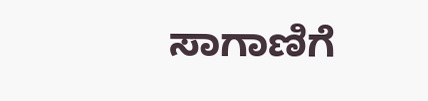ಸಾಗಾಣಿಗೆ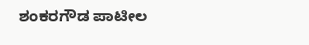ಶಂಕರಗೌಡ ಪಾಟೀಲ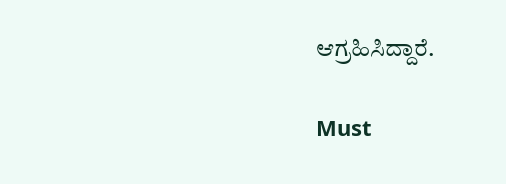ಆಗ್ರಹಿಸಿದ್ದಾರೆ.

Must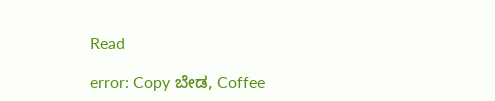Read

error: Copy ಬೇಡ, Coffee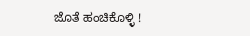ಜೊತೆ ಹಂಚಿಕೊಳ್ಳಿ !